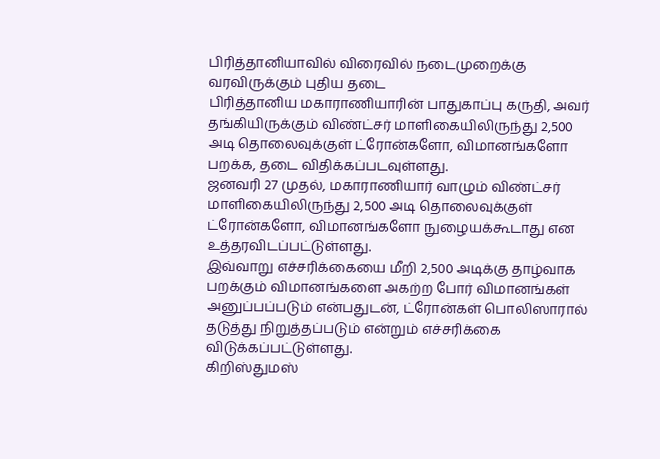பிரித்தானியாவில் விரைவில் நடைமுறைக்கு வரவிருக்கும் புதிய தடை
பிரித்தானிய மகாராணியாரின் பாதுகாப்பு கருதி, அவர் தங்கியிருக்கும் விண்ட்சர் மாளிகையிலிருந்து 2,500 அடி தொலைவுக்குள் ட்ரோன்களோ, விமானங்களோ பறக்க, தடை விதிக்கப்படவுள்ளது.
ஜனவரி 27 முதல், மகாராணியார் வாழும் விண்ட்சர் மாளிகையிலிருந்து 2,500 அடி தொலைவுக்குள் ட்ரோன்களோ, விமானங்களோ நுழையக்கூடாது என உத்தரவிடப்பட்டுள்ளது.
இவ்வாறு எச்சரிக்கையை மீறி 2,500 அடிக்கு தாழ்வாக பறக்கும் விமானங்களை அகற்ற போர் விமானங்கள் அனுப்பப்படும் என்பதுடன், ட்ரோன்கள் பொலிஸாரால் தடுத்து நிறுத்தப்படும் என்றும் எச்சரிக்கை விடுக்கப்பட்டுள்ளது.
கிறிஸ்துமஸ்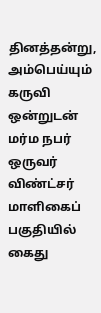தினத்தன்று, அம்பெய்யும் கருவி ஒன்றுடன் மர்ம நபர் ஒருவர் விண்ட்சர் மாளிகைப் பகுதியில் கைது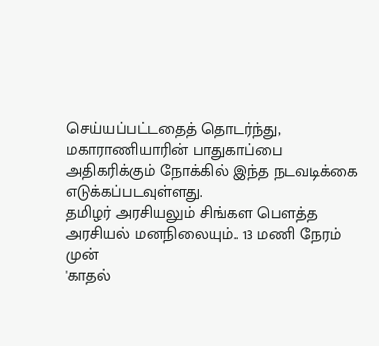செய்யப்பட்டதைத் தொடர்ந்து, மகாராணியாரின் பாதுகாப்பை அதிகரிக்கும் நோக்கில் இந்த நடவடிக்கை எடுக்கப்படவுள்ளது.
தமிழர் அரசியலும் சிங்கள பௌத்த அரசியல் மனநிலையும்.. 13 மணி நேரம் முன்
'காதல்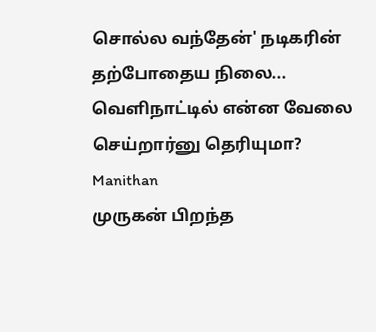சொல்ல வந்தேன்' நடிகரின் தற்போதைய நிலை... வெளிநாட்டில் என்ன வேலை செய்றார்னு தெரியுமா? Manithan
முருகன் பிறந்த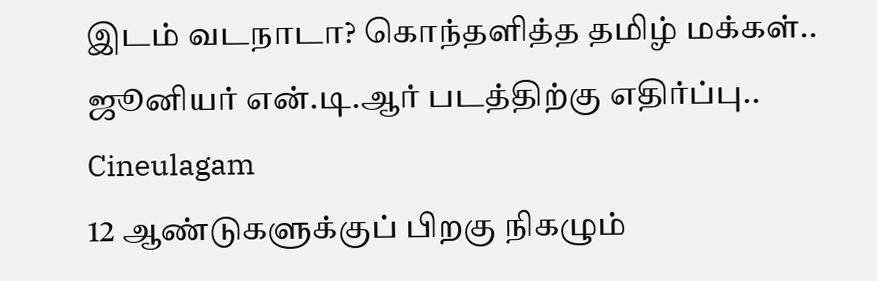இடம் வடநாடா? கொந்தளித்த தமிழ் மக்கள்.. ஜூனியர் என்.டி.ஆர் படத்திற்கு எதிர்ப்பு.. Cineulagam
12 ஆண்டுகளுக்குப் பிறகு நிகழும்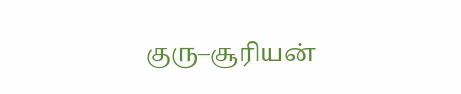குரு–சூரியன்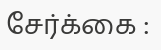சேர்க்கை :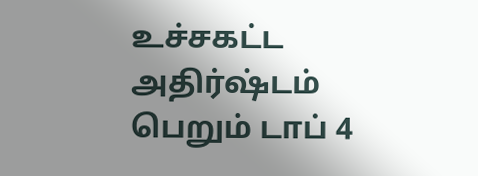உச்சகட்ட அதிர்ஷ்டம் பெறும் டாப் 4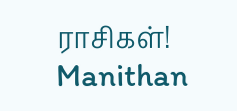ராசிகள்! Manithan